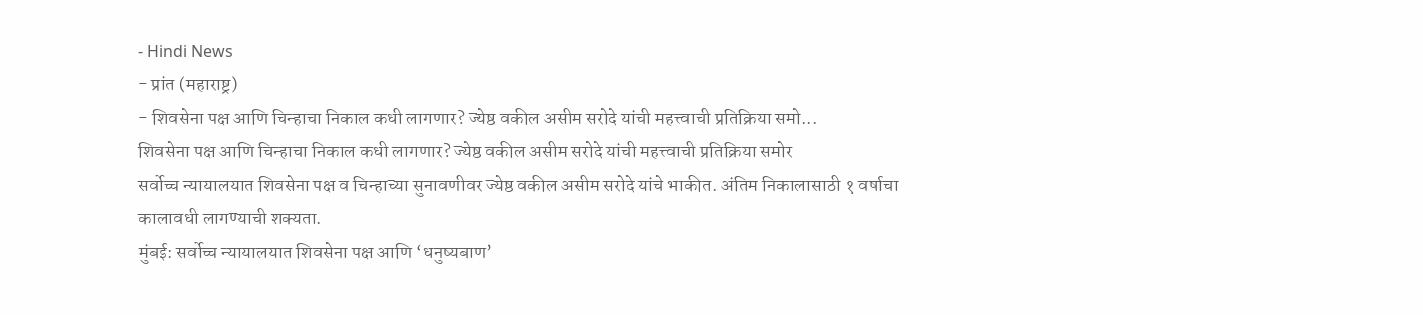- Hindi News
- प्रांत (महाराष्ट्र)
- शिवसेना पक्ष आणि चिन्हाचा निकाल कधी लागणार? ज्येष्ठ वकील असीम सरोदे यांची महत्त्वाची प्रतिक्रिया समो...
शिवसेना पक्ष आणि चिन्हाचा निकाल कधी लागणार? ज्येष्ठ वकील असीम सरोदे यांची महत्त्वाची प्रतिक्रिया समोर
सर्वोच्च न्यायालयात शिवसेना पक्ष व चिन्हाच्या सुनावणीवर ज्येष्ठ वकील असीम सरोदे यांचे भाकीत. अंतिम निकालासाठी १ वर्षाचा कालावधी लागण्याची शक्यता.
मुंबई: सर्वोच्च न्यायालयात शिवसेना पक्ष आणि ‘धनुष्यबाण’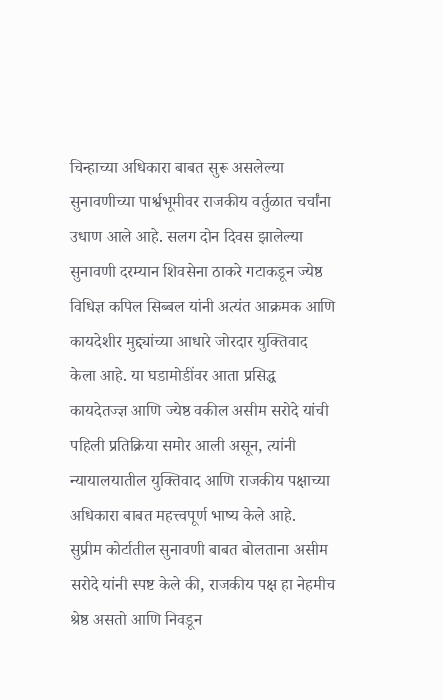चिन्हाच्या अधिकारा बाबत सुरू असलेल्या सुनावणीच्या पार्श्वभूमीवर राजकीय वर्तुळात चर्चांना उधाण आले आहे. सलग दोन दिवस झालेल्या सुनावणी दरम्यान शिवसेना ठाकरे गटाकडून ज्येष्ठ विधिज्ञ कपिल सिब्बल यांनी अत्यंत आक्रमक आणि कायदेशीर मुद्द्यांच्या आधारे जोरदार युक्तिवाद केला आहे. या घडामोडींवर आता प्रसिद्ध कायदेतज्ज्ञ आणि ज्येष्ठ वकील असीम सरोदे यांची पहिली प्रतिक्रिया समोर आली असून, त्यांनी न्यायालयातील युक्तिवाद आणि राजकीय पक्षाच्या अधिकारा बाबत महत्त्वपूर्ण भाष्य केले आहे.
सुप्रीम कोर्टातील सुनावणी बाबत बोलताना असीम सरोदे यांनी स्पष्ट केले की, राजकीय पक्ष हा नेहमीच श्रेष्ठ असतो आणि निवडून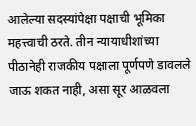आलेल्या सदस्यांपेक्षा पक्षाची भूमिका महत्त्वाची ठरते. तीन न्यायाधीशांच्या पीठानेही राजकीय पक्षाला पूर्णपणे डावलले जाऊ शकत नाही, असा सूर आळवला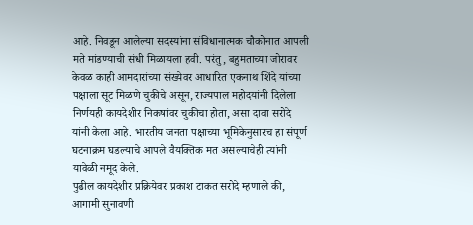आहे. निवडून आलेल्या सदस्यांना संविधानात्मक चौकोनात आपली मते मांडण्याची संधी मिळायला हवी. परंतु, बहुमताच्या जोरावर केवळ काही आमदारांच्या संख्येवर आधारित एकनाथ शिंदे यांच्या पक्षाला सूट मिळणे चुकीचे असून, राज्यपाल महोदयांनी दिलेला निर्णयही कायदेशीर निकषांवर चुकीचा होता, असा दावा सरोदे यांनी केला आहे. भारतीय जनता पक्षाच्या भूमिकेनुसारच हा संपूर्ण घटनाक्रम घडल्याचे आपले वैयक्तिक मत असल्याचेही त्यांनी यावेळी नमूद केले.
पुढील कायदेशीर प्रक्रियेवर प्रकाश टाकत सरोदे म्हणाले की, आगामी सुनावणी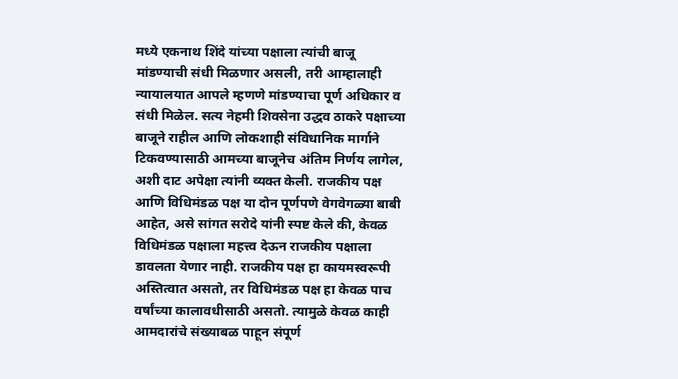मध्ये एकनाथ शिंदे यांच्या पक्षाला त्यांची बाजू मांडण्याची संधी मिळणार असली, तरी आम्हालाही न्यायालयात आपले म्हणणे मांडण्याचा पूर्ण अधिकार व संधी मिळेल. सत्य नेहमी शिवसेना उद्धव ठाकरे पक्षाच्या बाजूने राहील आणि लोकशाही संविधानिक मार्गाने टिकवण्यासाठी आमच्या बाजूनेच अंतिम निर्णय लागेल, अशी दाट अपेक्षा त्यांनी व्यक्त केली. राजकीय पक्ष आणि विधिमंडळ पक्ष या दोन पूर्णपणे वेगवेगळ्या बाबी आहेत, असे सांगत सरोदे यांनी स्पष्ट केले की, केवळ विधिमंडळ पक्षाला महत्त्व देऊन राजकीय पक्षाला डावलता येणार नाही. राजकीय पक्ष हा कायमस्वरूपी अस्तित्वात असतो, तर विधिमंडळ पक्ष हा केवळ पाच वर्षांच्या कालावधीसाठी असतो. त्यामुळे केवळ काही आमदारांचे संख्याबळ पाहून संपूर्ण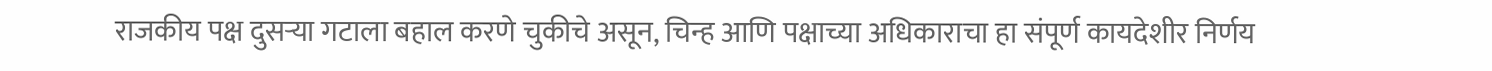राजकीय पक्ष दुसऱ्या गटाला बहाल करणे चुकीचे असून, चिन्ह आणि पक्षाच्या अधिकाराचा हा संपूर्ण कायदेशीर निर्णय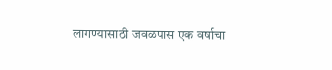लागण्यासाठी जवळपास एक वर्षाचा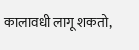कालावधी लागू शकतो,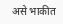असे भाकीत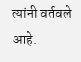त्यांनी वर्तवले आहे.